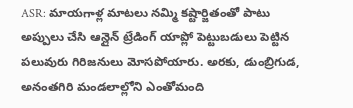ASR: మాయగాళ్ల మాటలు నమ్మి కష్టార్జితంతో పాటు అప్పులు చేసి ఆన్లైన్ ట్రేడింగ్ యాప్లో పెట్టుబడులు పెట్టిన పలువురు గిరిజనులు మోసపోయారు. అరకు, డుంబ్రిగుడ, అనంతగిరి మండలాల్లోని ఎంతోమంది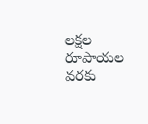లక్షల రూపాయల వరకు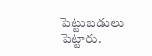పెట్టుబడులు పెట్టారు.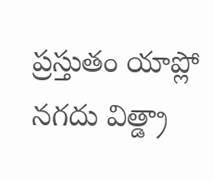ప్రస్తుతం యాప్లో నగదు విత్డ్రా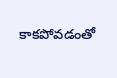కాకపోవడంతో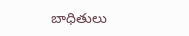బాధితులు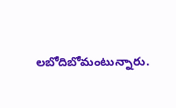లబోదిబోమంటున్నారు.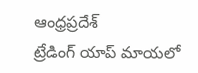ఆంధ్రప్రదేశ్
ట్రేడింగ్ యాప్ మాయలో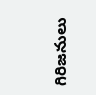గిరిజనులు